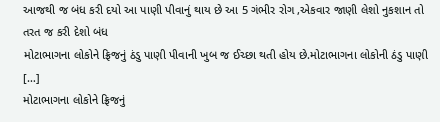આજથી જ બંધ કરી દયો આ પાણી પીવાનું થાય છે આ 5 ગંભીર રોગ ,એકવાર જાણી લેશો નુકશાન તો તરત જ કરી દેશો બંધ
મોટાભાગના લોકોને ફ્રિજનું ઠંડુ પાણી પીવાની ખુબ જ ઈચ્છા થતી હોય છે.મોટાભાગના લોકોની ઠંડુ પાણી […]
મોટાભાગના લોકોને ફ્રિજનું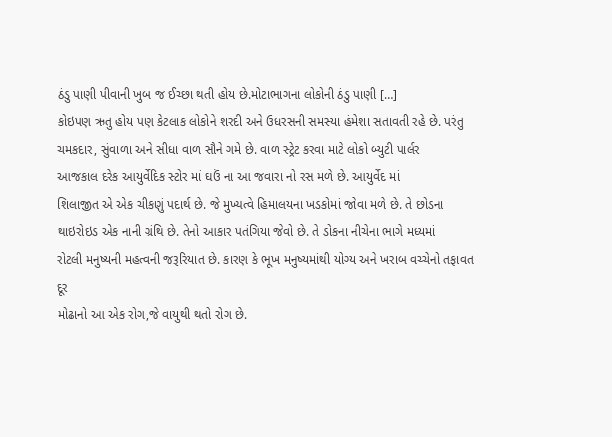ઠંડુ પાણી પીવાની ખુબ જ ઈચ્છા થતી હોય છે.મોટાભાગના લોકોની ઠંડુ પાણી […]
કોઇપણ ઋતુ હોય પણ કેટલાક લોકોને શરદી અને ઉધરસની સમસ્યા હંમેશા સતાવતી રહે છે. પરંતુ
ચમકદાર, સુંવાળા અને સીધા વાળ સૌને ગમે છે. વાળ સ્ટ્રેટ કરવા માટે લોકો બ્યુટી પાર્લર
આજકાલ દરેક આયુર્વેદિક સ્ટોર માં ઘઉં ના આ જવારા નો રસ મળે છે. આયુર્વેદ માં
શિલાજીત એ એક ચીકણું પદાર્થ છે. જે મુખ્યત્વે હિમાલયના ખડકોમાં જોવા મળે છે. તે છોડના
થાઇરોઇડ એક નાની ગ્રંથિ છે. તેનો આકાર પતંગિયા જેવો છે. તે ડોકના નીચેના ભાગે મધ્યમાં
રોટલી મનુષ્યની મહત્વની જરૂરિયાત છે. કારણ કે ભૂખ મનુષ્યમાંથી યોગ્ય અને ખરાબ વચ્ચેનો તફાવત દૂર
મોઢાનો આ એક રોગ,જે વાયુથી થતો રોગ છે.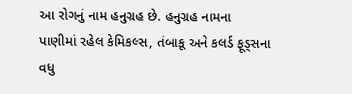આ રોગનું નામ હનુગ્રહ છે. હનુગ્રહ નામના
પાણીમાં રહેલ કેમિકલ્સ, તંબાકૂ અને કલર્ડ ફૂડ્સના વધુ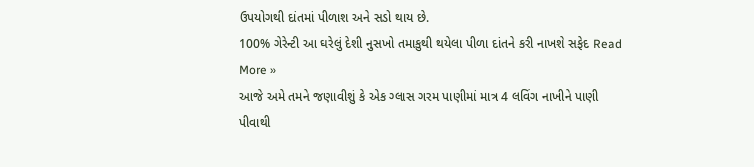ઉપયોગથી દાંતમાં પીળાશ અને સડો થાય છે.
100% ગેરેન્ટી આ ઘરેલું દેશી નુસખો તમાકુથી થયેલા પીળા દાંતને કરી નાખશે સફેદ Read More »
આજે અમે તમને જણાવીશું કે એક ગ્લાસ ગરમ પાણીમાં માત્ર 4 લવિંગ નાખીને પાણી પીવાથી